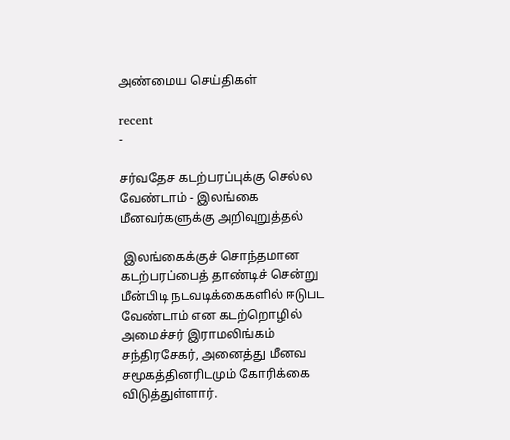அண்மைய செய்திகள்

recent
-

சர்வதேச கடற்பரப்புக்கு செல்ல வேண்டாம் - இலங்கை மீனவர்களுக்கு அறிவுறுத்தல்

 இலங்கைக்குச் சொந்தமான கடற்பரப்பைத் தாண்டிச் சென்று மீன்பிடி நடவடிக்கைகளில் ஈடுபட வேண்டாம் என கடற்றொழில் அமைச்சர் இராமலிங்கம் சந்திரசேகர், அனைத்து மீனவ சமூகத்தினரிடமும் கோரிக்கை விடுத்துள்ளார்.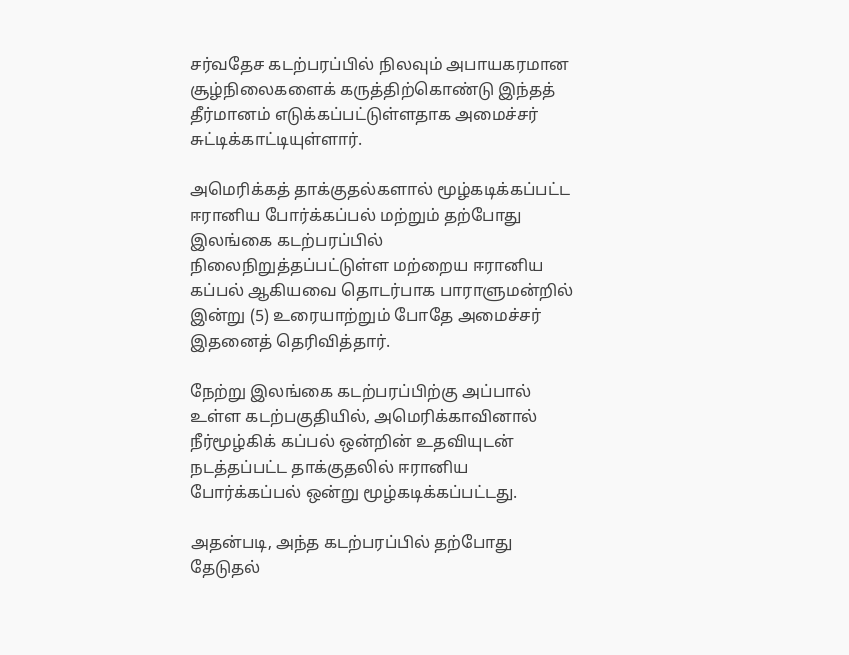சர்வதேச கடற்பரப்பில் நிலவும் அபாயகரமான சூழ்நிலைகளைக் கருத்திற்கொண்டு இந்தத் தீர்மானம் எடுக்கப்பட்டுள்ளதாக அமைச்சர் சுட்டிக்காட்டியுள்ளார்.

அமெரிக்கத் தாக்குதல்களால் மூழ்கடிக்கப்பட்ட ஈரானிய போர்க்கப்பல் மற்றும் தற்போது இலங்கை கடற்பரப்பில் நிலைநிறுத்தப்பட்டுள்ள மற்றைய ஈரானிய கப்பல் ஆகியவை தொடர்பாக பாராளுமன்றில் இன்று (5) உரையாற்றும் போதே அமைச்சர் இதனைத் தெரிவித்தார்.

நேற்று இலங்கை கடற்பரப்பிற்கு அப்பால் உள்ள கடற்பகுதியில், அமெரிக்காவினால் நீர்மூழ்கிக் கப்பல் ஒன்றின் உதவியுடன் நடத்தப்பட்ட தாக்குதலில் ஈரானிய போர்க்கப்பல் ஒன்று மூழ்கடிக்கப்பட்டது.

அதன்படி, அந்த கடற்பரப்பில் தற்போது தேடுதல்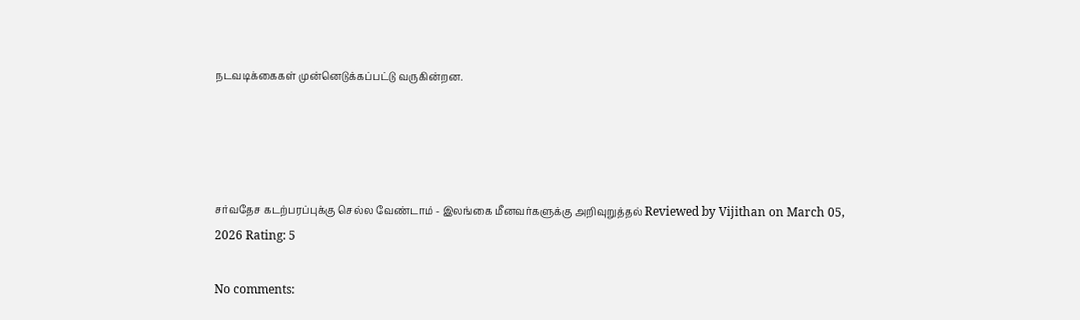நடவடிக்கைகள் முன்னெடுக்கப்பட்டு வருகின்றன.




சர்வதேச கடற்பரப்புக்கு செல்ல வேண்டாம் - இலங்கை மீனவர்களுக்கு அறிவுறுத்தல் Reviewed by Vijithan on March 05, 2026 Rating: 5

No comments: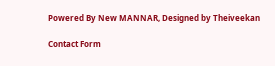Powered By New MANNAR, Designed by Theiveekan

Contact Form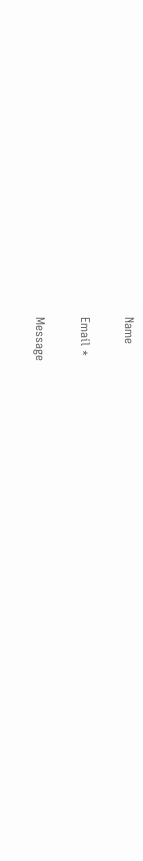Name

Email *

Message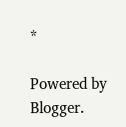*

Powered by Blogger.